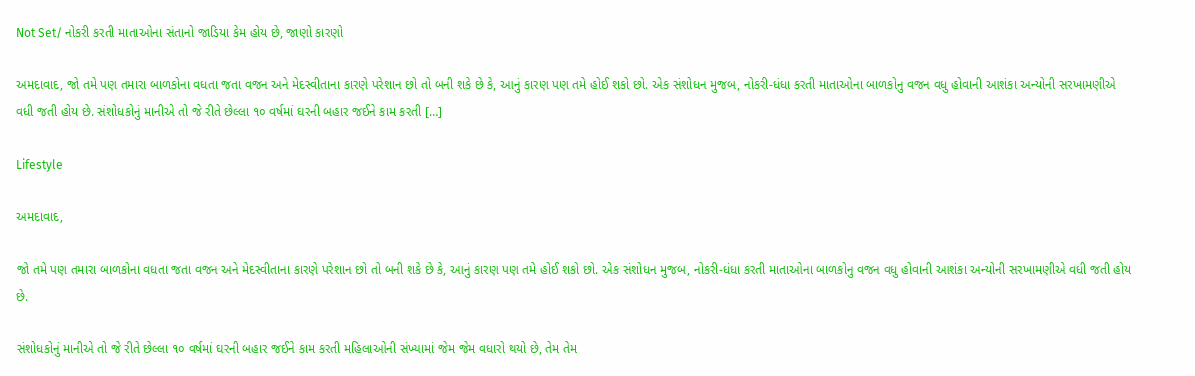Not Set/ નોકરી કરતી માતાઓના સંતાનો જાડિયા કેમ હોય છે, જાણો કારણો

અમદાવાદ, જો તમે પણ તમારા બાળકોના વધતા જતા વજન અને મેદસ્વીતાના કારણે પરેશાન છો તો બની શકે છે કે, આનું કારણ પણ તમે હોઈ શકો છો. એક સંશોધન મુજબ, નોકરી-ધંધા કરતી માતાઓના બાળકોનુ વજન વધુ હોવાની આશંકા અન્યોની સરખામણીએ વધી જતી હોય છે. સંશોધકોનું માનીએ તો જે રીતે છેલ્લા ૧૦ વર્ષમાં ઘરની બહાર જઈને કામ કરતી […]

Lifestyle

અમદાવાદ,

જો તમે પણ તમારા બાળકોના વધતા જતા વજન અને મેદસ્વીતાના કારણે પરેશાન છો તો બની શકે છે કે, આનું કારણ પણ તમે હોઈ શકો છો. એક સંશોધન મુજબ, નોકરી-ધંધા કરતી માતાઓના બાળકોનુ વજન વધુ હોવાની આશંકા અન્યોની સરખામણીએ વધી જતી હોય છે.

સંશોધકોનું માનીએ તો જે રીતે છેલ્લા ૧૦ વર્ષમાં ઘરની બહાર જઈને કામ કરતી મહિલાઓની સંખ્યામાં જેમ જેમ વધારો થયો છે, તેમ તેમ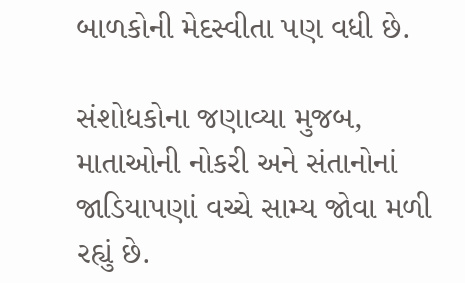બાળકોની મેદસ્વીતા પણ વધી છે.

સંશોધકોના જણાવ્યા મુજબ, માતાઓની નોકરી અને સંતાનોનાં જાડિયાપણાં વચ્ચે સામ્ય જોવા મળી રહ્યું છે.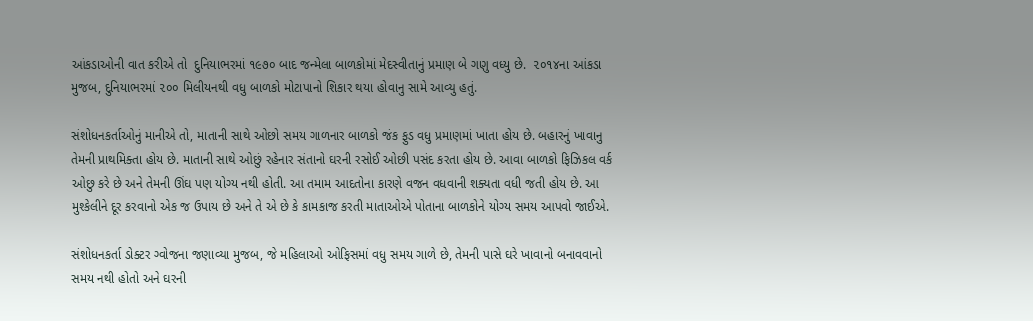આંકડાઓની વાત કરીએ તો  દુનિયાભરમાં ૧૯૭૦ બાદ જન્મેલા બાળકોમાં મેદસ્વીતાનું પ્રમાણ બે ગણુ વધ્યુ છે.  ૨૦૧૪ના આંકડા મુજબ, દુનિયાભરમાં ૨૦૦ મિલીયનથી વધુ બાળકો મોટાપાનો શિકાર થયા હોવાનુ સામે આવ્યુ હતું.

સંશોધનકર્તાઓનું માનીએ તો, માતાની સાથે ઓછો સમય ગાળનાર બાળકો જંક ફુડ વધુ પ્રમાણમાં ખાતા હોય છે. બહારનું ખાવાનુ તેમની પ્રાથમિક્તા હોય છે. માતાની સાથે ઓછું રહેનાર સંતાનો ઘરની રસોઈ ઓછી પસંદ કરતા હોય છે. આવા બાળકો ફિઝિકલ વર્ક ઓછુ કરે છે અને તેમની ઊંઘ પણ યોગ્ય નથી હોતી. આ તમામ આદતોના કારણે વજન વધવાની શક્યતા વધી જતી હોય છે. આ મુશ્કેલીને દૂર કરવાનો એક જ ઉપાય છે અને તે એ છે કે કામકાજ કરતી માતાઓએ પોતાના બાળકોને યોગ્ય સમય આપવો જાઈએ.

સંશોધનકર્તા ડોક્ટર ગ્વોજના જણાવ્યા મુજબ, જે મહિલાઓ ઓફિસમાં વધુ સમય ગાળે છે, તેમની પાસે ઘરે ખાવાનો બનાવવાનો સમય નથી હોતો અને ઘરની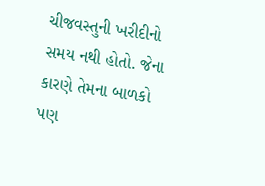ચીજવસ્તુની ખરીદીનો સમય નથી હોતો. જેના કારણે તેમના બાળકો પણ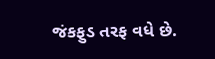જંકફુડ તરફ વધે છે.